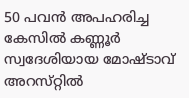50 പവന്‍ അപഹരിച്ച കേസില്‍ കണ്ണൂര്‍ സ്വദേശിയായ മോഷ്‌ടാവ്‌ അറസ്‌റ്റില്‍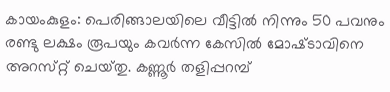കായംകുളം: പെരിങ്ങാലയിലെ വീട്ടില്‍ നിന്നും 50 പവനും രണ്ടു ലക്ഷം രൂപയും കവര്‍ന്ന കേസില്‍ മോഷ്‌ടാവിനെ അറസ്‌റ്റ് ചെയ്‌തു. കണ്ണൂര്‍ തളിപ്പറമ്പ്‌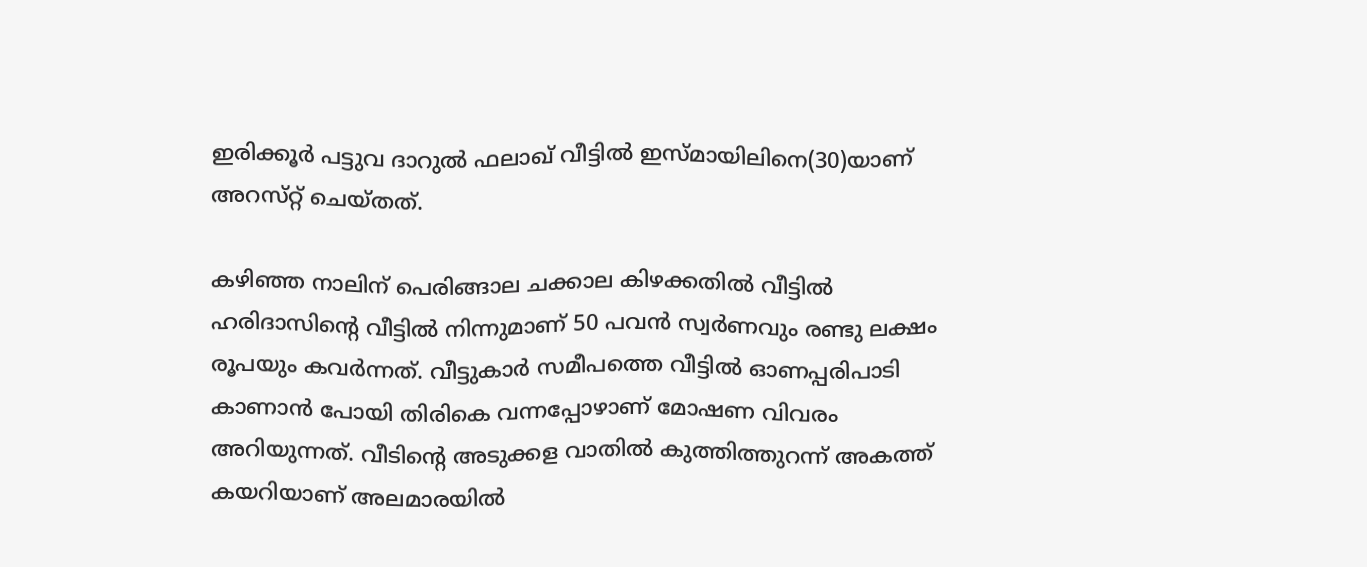ഇരിക്കൂര്‍ പട്ടുവ ദാറുല്‍ ഫലാഖ്‌ വീട്ടില്‍ ഇസ്‌മായിലിനെ(30)യാണ്‌ അറസ്‌റ്റ് ചെയ്‌തത്‌.

കഴിഞ്ഞ നാലിന്‌ പെരിങ്ങാല ചക്കാല കിഴക്കതില്‍ വീട്ടില്‍ ഹരിദാസിന്റെ വീട്ടില്‍ നിന്നുമാണ്‌ 50 പവന്‍ സ്വര്‍ണവും രണ്ടു ലക്ഷം രൂപയും കവര്‍ന്നത്‌. വീട്ടുകാര്‍ സമീപത്തെ വീട്ടില്‍ ഓണപ്പരിപാടി കാണാന്‍ പോയി തിരികെ വന്നപ്പോഴാണ്‌ മോഷണ വിവരം അറിയുന്നത്‌. വീടിന്റെ അടുക്കള വാതില്‍ കുത്തിത്തുറന്ന്‌ അകത്ത്‌ കയറിയാണ്‌ അലമാരയില്‍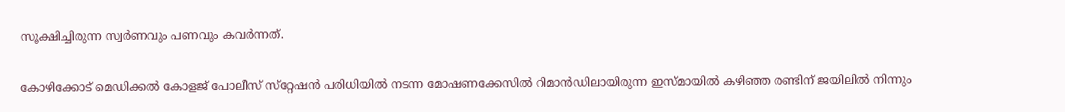സൂക്ഷിച്ചിരുന്ന സ്വര്‍ണവും പണവും കവര്‍ന്നത്‌.

കോഴിക്കോട്‌ മെഡിക്കല്‍ കോളജ്‌ പോലീസ്‌ സ്‌റ്റേഷന്‍ പരിധിയില്‍ നടന്ന മോഷണക്കേസില്‍ റിമാന്‍ഡിലായിരുന്ന ഇസ്‌മായില്‍ കഴിഞ്ഞ രണ്ടിന്‌ ജയിലില്‍ നിന്നും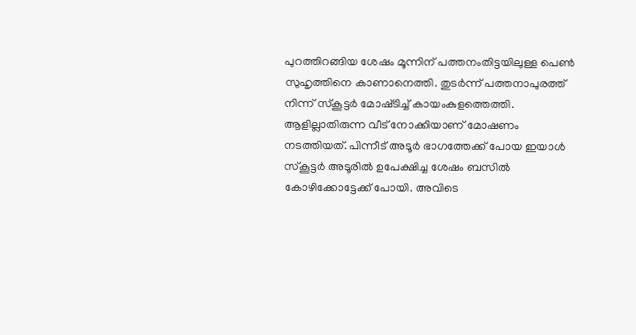പുറത്തിറങ്ങിയ ശേഷം മൂന്നിന്‌ പത്തനംതിട്ടയിലുള്ള പെണ്‍ സുഹൃത്തിനെ കാണാനെത്തി. തുടര്‍ന്ന്‌ പത്തനാപുരത്ത്‌ നിന്ന്‌ സ്‌കൂട്ടര്‍ മോഷ്‌ടിച്ച്‌ കായംകുളത്തെത്തി. ആളില്ലാതിരുന്ന വീട്‌ നോക്കിയാണ്‌ മോഷണം നടത്തിയത്‌. പിന്നീട്‌ അടൂര്‍ ഭാഗത്തേക്ക്‌ പോയ ഇയാള്‍ സ്‌കൂട്ടര്‍ അടൂരില്‍ ഉപേക്ഷിച്ച ശേഷം ബസില്‍ കോഴിക്കോട്ടേക്ക്‌ പോയി. അവിടെ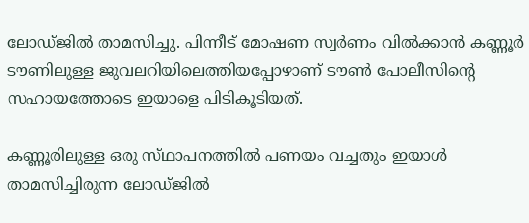ലോഡ്‌ജില്‍ താമസിച്ചു. പിന്നീട്‌ മോഷണ സ്വര്‍ണം വില്‍ക്കാന്‍ കണ്ണൂര്‍ ടൗണിലുള്ള ജുവലറിയിലെത്തിയപ്പോഴാണ്‌ ടൗണ്‍ പോലീസിന്റെ സഹായത്തോടെ ഇയാളെ പിടികൂടിയത്‌.

കണ്ണൂരിലുള്ള ഒരു സ്‌ഥാപനത്തില്‍ പണയം വച്ചതും ഇയാള്‍ താമസിച്ചിരുന്ന ലോഡ്‌ജില്‍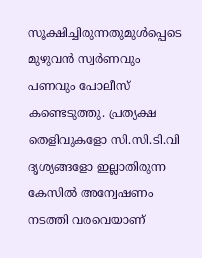സൂക്ഷിച്ചിരുന്നതുമുള്‍പ്പെടെ മുഴുവന്‍ സ്വര്‍ണവും പണവും പോലീസ്‌ കണ്ടെടുത്തു. പ്രത്യക്ഷ തെളിവുകളോ സി.സി.ടി.വി ദൃശ്യങ്ങളോ ഇല്ലാതിരുന്ന കേസില്‍ അന്വേഷണം നടത്തി വരവെയാണ്‌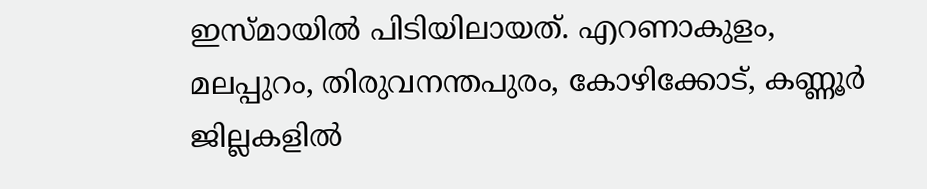ഇസ്‌മായില്‍ പിടിയിലായത്‌. എറണാകുളം, മലപ്പുറം, തിരുവനന്തപുരം, കോഴിക്കോട്‌, കണ്ണൂര്‍ ജില്ലകളില്‍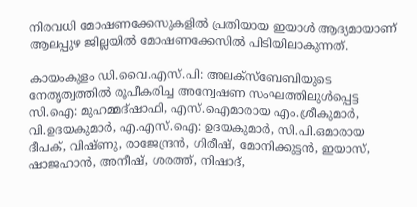നിരവധി മോഷണക്കേസുകളില്‍ പ്രതിയായ ഇയാള്‍ ആദ്യമായാണ്‌ ആലപ്പുഴ ജില്ലയില്‍ മോഷണക്കേസില്‍ പിടിയിലാകുന്നത്‌.

കായംകുളം ഡി.വൈ.എസ്‌.പി: അലക്‌സ്ബേബിയുടെ നേതൃത്വത്തില്‍ രൂപീകരിച്ച അന്വേഷണ സംഘത്തിലുള്‍പ്പെട്ട സി.ഐ: മുഹമ്മദ്‌ഷാഫി, എസ്‌.ഐമാരായ എം.ശ്രീകുമാര്‍, വി.ഉദയകുമാര്‍, എ.എസ്‌.ഐ: ഉദയകുമാര്‍, സി.പി.ഒമാരായ ദീപക്‌, വിഷ്‌ണു, രാജേന്ദ്രന്‍, ഗിരീഷ്‌, മോനിക്കുട്ടന്‍, ഇയാസ്‌, ഷാജഹാന്‍, അനീഷ്‌, ശരത്ത്‌, നിഷാദ്‌,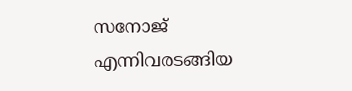സനോജ്‌ എന്നിവരടങ്ങിയ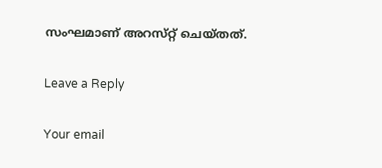സംഘമാണ്‌ അറസ്‌റ്റ് ചെയ്‌തത്‌.

Leave a Reply

Your email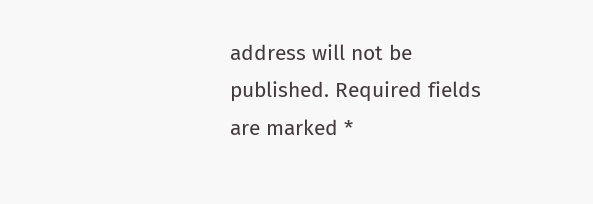address will not be published. Required fields are marked *